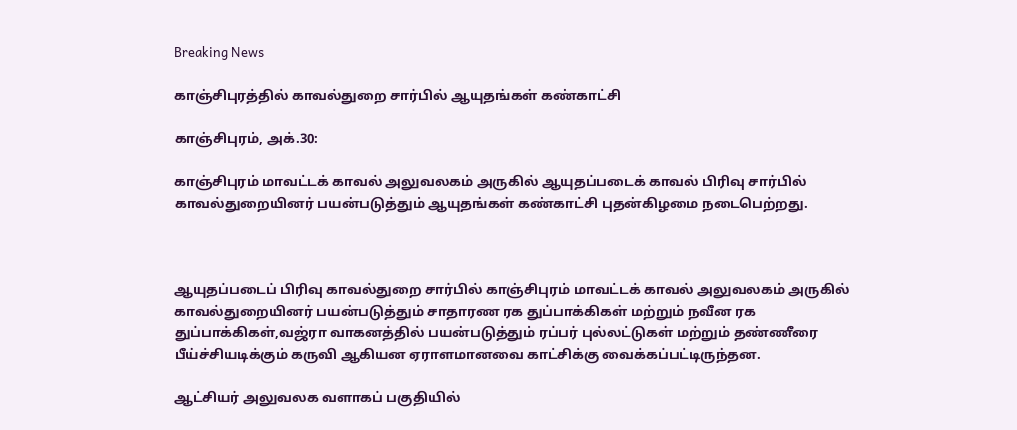Breaking News

காஞ்சிபுரத்தில் காவல்துறை சார்பில் ஆயுதங்கள் கண்காட்சி

காஞ்சிபுரம், அக்.30:

காஞ்சிபுரம் மாவட்டக் காவல் அலுவலகம் அருகில் ஆயுதப்படைக் காவல் பிரிவு சார்பில் காவல்துறையினர் பயன்படுத்தும் ஆயுதங்கள் கண்காட்சி புதன்கிழமை நடைபெற்றது.



ஆயுதப்படைப் பிரிவு காவல்துறை சார்பில் காஞ்சிபுரம் மாவட்டக் காவல் அலுவலகம் அருகில் காவல்துறையினர் பயன்படுத்தும் சாதாரண ரக துப்பாக்கிகள் மற்றும் நவீன ரக துப்பாக்கிகள்,வஜ்ரா வாகனத்தில் பயன்படுத்தும் ரப்பர் புல்லட்டுகள் மற்றும் தண்ணீரை பீய்ச்சியடிக்கும் கருவி ஆகியன ஏராளமானவை காட்சிக்கு வைக்கப்பட்டிருந்தன.

ஆட்சியர் அலுவலக வளாகப் பகுதியில்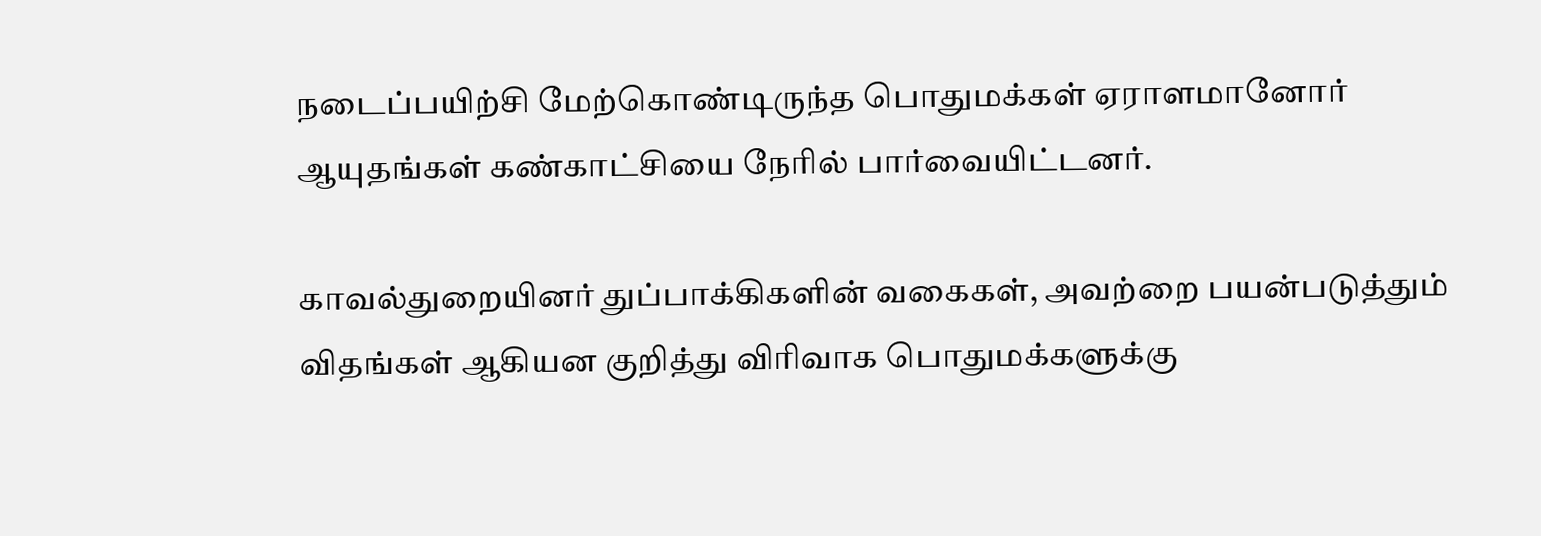நடைப்பயிற்சி மேற்கொண்டிருந்த பொதுமக்கள் ஏராளமானோர் ஆயுதங்கள் கண்காட்சியை நேரில் பார்வையிட்டனர்.

காவல்துறையினர் துப்பாக்கிகளின் வகைகள், அவற்றை பயன்படுத்தும் விதங்கள் ஆகியன குறித்து விரிவாக பொதுமக்களுக்கு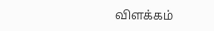விளக்கம்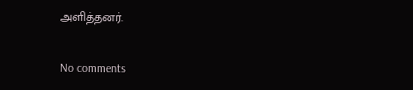அளித்தனர்.

No comments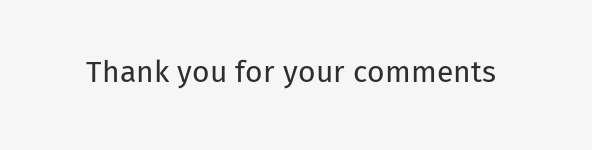Thank you for your comments